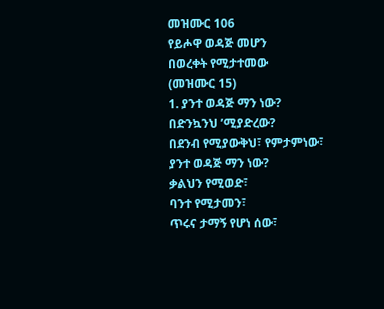መዝሙር 106
የይሖዋ ወዳጅ መሆን
በወረቀት የሚታተመው
(መዝሙር 15)
1. ያንተ ወዳጅ ማን ነው?
በድንኳንህ ’ሚያድረው?
በደንብ የሚያውቅህ፣ የምታምነው፣
ያንተ ወዳጅ ማን ነው?
ቃልህን የሚወድ፣
ባንተ የሚታመን፣
ጥሩና ታማኝ የሆነ ሰው፣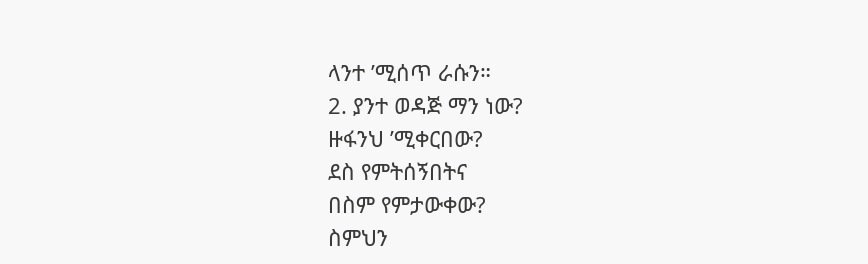ላንተ ’ሚሰጥ ራሱን።
2. ያንተ ወዳጅ ማን ነው?
ዙፋንህ ’ሚቀርበው?
ደስ የምትሰኝበትና
በስም የምታውቀው?
ስምህን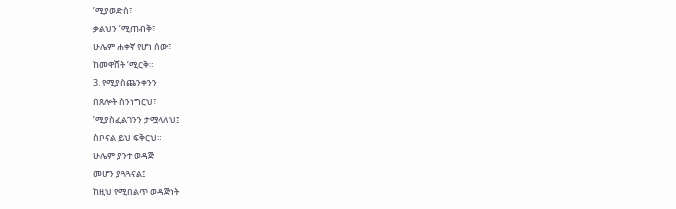’ሚያወድስ፣
ቃልህን ’ሚጠብቅ፣
ሁሌም ሐቀኛ የሆነ ሰው፣
ከመዋሸት ’ሚርቅ።
3. የሚያስጨንቀንን
በጸሎት ስንነግርህ፣
’ሚያስፈልገንን ታሟላለህ፤
ስቦናል ይህ ፍቅርህ።
ሁሌም ያንተ ወዳጅ
መሆን ያጓጓናል፤
ከዚህ የሚበልጥ ወዳጅነት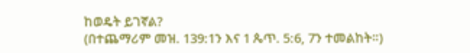ከወዴት ይገኛል?
(በተጨማሪም መዝ. 139:1ን እና 1 ጴጥ. 5:6, 7ን ተመልከት።)